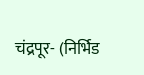चंद्रपूर- (निर्भिड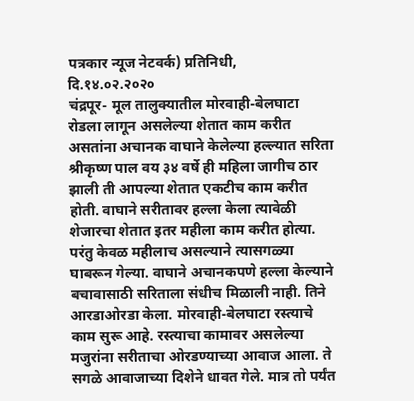पत्रकार न्यूज नेटवर्क) प्रतिनिधी,
दि.१४.०२.२०२०
चंद्रपूर- मूल तालुक्यातील मोरवाही-बेलघाटा रोडला लागून असलेल्या शेतात काम करीत असतांना अचानक वाघाने केलेल्या हल्ल्यात सरिता श्रीकृष्ण पाल वय ३४ वर्षे ही महिला जागीच ठार झाली ती आपल्या शेतात एकटीच काम करीत होती. वाघाने सरीतावर हल्ला केला त्यावेळी शेजारचा शेतात इतर महीला काम करीत होत्या. परंतु केवळ महीलाच असल्याने त्यासगळ्या घाबरून गेल्या. वाघाने अचानकपणे हल्ला केल्याने बचावासाठी सरिताला संधीच मिळाली नाही. तिने आरडाओरडा केला. मोरवाही-बेलघाटा रस्त्याचे काम सुरू आहे. रस्त्याचा कामावर असलेल्या मजुरांना सरीताचा ओरडण्याच्या आवाज आला. ते सगळे आवाजाच्या दिशेने धावत गेले. मात्र तो पर्यंत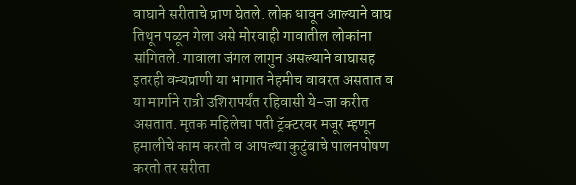वाघाने सरीताचे प्राण घेतले. लोक धावून आल्याने वाघ तिथून पळून गेला असे मोरवाही गावातील लोकांना सांगितले. गावाला जंगल लागुन असल्याने वाघासह इतरही वन्यप्राणी या भागात नेहमीच वावरत असतात व या मार्गाने रात्री उशिरापर्यंत रहिवासी ये-जा करीत असतात. मृतक महिलेचा पती ट्रॅक्टरवर मजूर म्हणून हमालीचे काम करतो व आपल्या कुटुंबाचे पालनपोषण करतो तर सरीता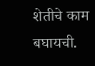शेतीचे काम बघायची.